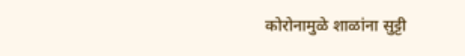कोरोनामुळे शाळांना सुट्टी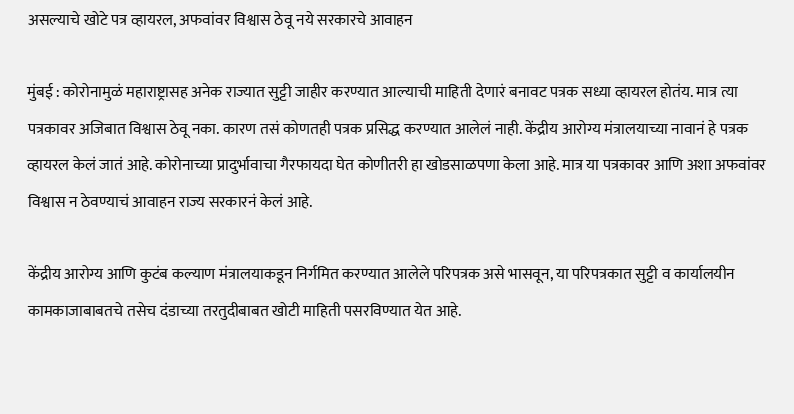असल्याचे खोटे पत्र व्हायरल, अफवांवर विश्वास ठेवू नये सरकारचे आवाहन

मुंबई : कोरोनामुळं महाराष्ट्रासह अनेक राज्यात सुट्टी जाहीर करण्यात आल्याची माहिती देणारं बनावट पत्रक सध्या व्हायरल होतंय. मात्र त्या पत्रकावर अजिबात विश्वास ठेवू नका. कारण तसं कोणतही पत्रक प्रसिद्ध करण्यात आलेलं नाही. केंद्रीय आरोग्य मंत्रालयाच्या नावानं हे पत्रक व्हायरल केलं जातं आहे. कोरोनाच्या प्रादुर्भावाचा गैरफायदा घेत कोणीतरी हा खोडसाळपणा केला आहे. मात्र या पत्रकावर आणि अशा अफवांवर विश्वास न ठेवण्याचं आवाहन राज्य सरकारनं केलं आहे.

केंद्रीय आरोग्य आणि कुटंब कल्याण मंत्रालयाकडून निर्गमित करण्यात आलेले परिपत्रक असे भासवून, या परिपत्रकात सुट्टी व कार्यालयीन कामकाजाबाबतचे तसेच दंडाच्या तरतुदीबाबत खोटी माहिती पसरविण्यात येत आहे.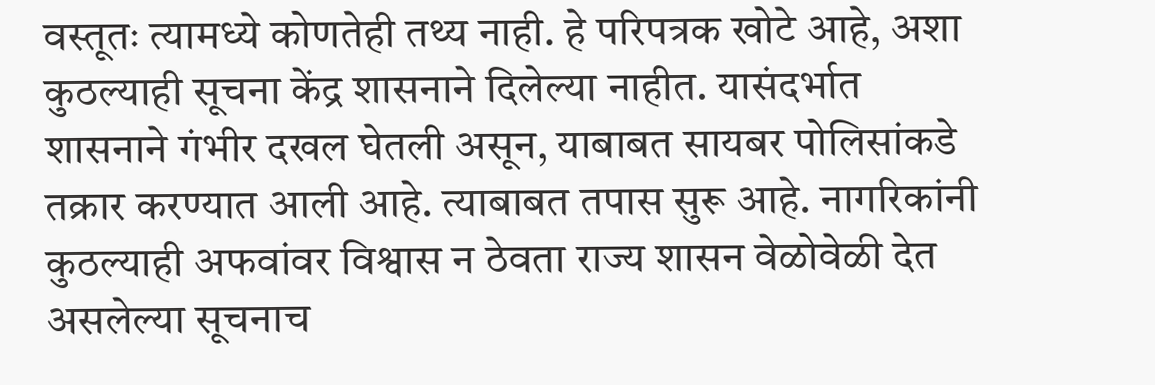वस्तूतः त्यामध्ये कोणतेही तथ्य नाही. हे परिपत्रक खोटे आहे, अशा कुठल्याही सूचना केंद्र शासनाने दिलेल्या नाहीत. यासंदर्भात शासनाने गंभीर दखल घेतली असून, याबाबत सायबर पोलिसांकडे तक्रार करण्यात आली आहे. त्याबाबत तपास सुरू आहे. नागरिकांनी कुठल्याही अफवांवर विश्वास न ठेवता राज्य शासन वेळोवेळी देत असलेल्या सूचनाच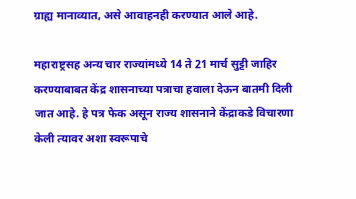ग्राह्य मानाव्यात, असे आवाहनही करण्यात आले आहे.

महाराष्ट्रसह अन्य चार राज्यांमध्ये 14 ते 21 मार्च सुट्टी जाहिर करण्याबाबत केंद्र शासनाच्या पत्राचा हवाला देऊन बातमी दिली जात आहे. हे पत्र फेक असून राज्य शासनाने केंद्राकडे विचारणा केली त्यावर अशा स्वरूपाचे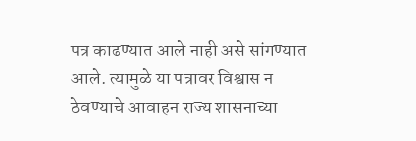पत्र काढण्यात आले नाही असे सांगण्यात आले. त्यामुळे या पत्रावर विश्वास न ठेवण्याचे आवाहन राज्य शासनाच्या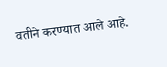वतीने करण्यात आले आहे.